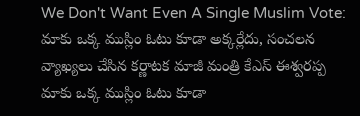We Don't Want Even A Single Muslim Vote: మాకు ఒక్క ముస్లిం ఓటు కూడా అక్కర్లేదు, సంచలన వ్యాఖ్యలు చేసిన కర్ణాటక మాజీ మంత్రి కేఎస్ ఈశ్వరప్ప
మాకు ఒక్క ముస్లిం ఓటు కూడా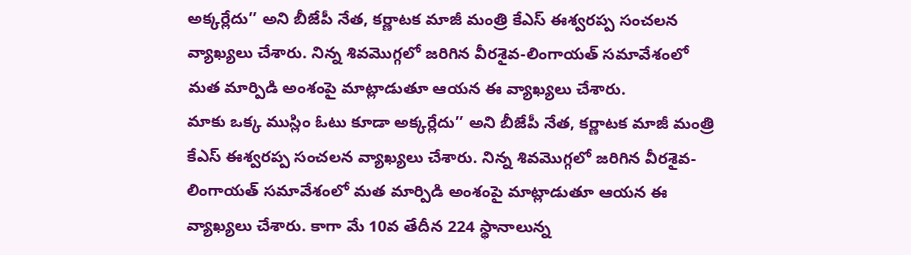అక్కర్లేదు’’ అని బీజేపీ నేత, కర్ణాటక మాజీ మంత్రి కేఎస్ ఈశ్వరప్ప సంచలన వ్యాఖ్యలు చేశారు. నిన్న శివమొగ్గలో జరిగిన వీరశైవ-లింగాయత్ సమావేశంలో మత మార్పిడి అంశంపై మాట్లాడుతూ ఆయన ఈ వ్యాఖ్యలు చేశారు.
మాకు ఒక్క ముస్లిం ఓటు కూడా అక్కర్లేదు’’ అని బీజేపీ నేత, కర్ణాటక మాజీ మంత్రి కేఎస్ ఈశ్వరప్ప సంచలన వ్యాఖ్యలు చేశారు. నిన్న శివమొగ్గలో జరిగిన వీరశైవ-లింగాయత్ సమావేశంలో మత మార్పిడి అంశంపై మాట్లాడుతూ ఆయన ఈ వ్యాఖ్యలు చేశారు. కాగా మే 10వ తేదీన 224 స్థానాలున్న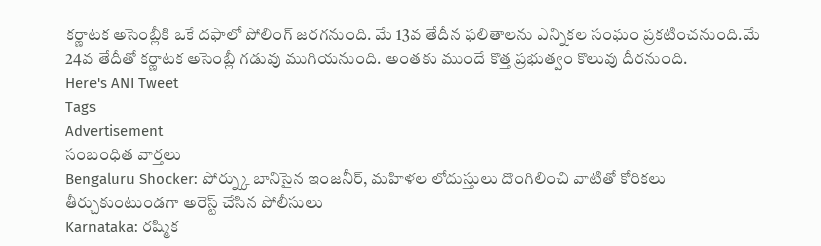కర్ణాటక అసెంబ్లీకి ఒకే దఫాలో పోలింగ్ జరగనుంది. మే 13వ తేదీన ఫలితాలను ఎన్నికల సంఘం ప్రకటించనుంది.మే 24వ తేదీతో కర్ణాటక అసెంబ్లీ గడువు ముగియనుంది. అంతకు ముందే కొత్త ప్రభుత్వం కొలువు దీరనుంది.
Here's ANI Tweet
Tags
Advertisement
సంబంధిత వార్తలు
Bengaluru Shocker: పోర్న్కు బానిసైన ఇంజనీర్, మహిళల లోదుస్తులు దొంగిలించి వాటితో కోరికలు తీర్చుకుంటుండగా అరెస్ట్ చేసిన పోలీసులు
Karnataka: రష్మిక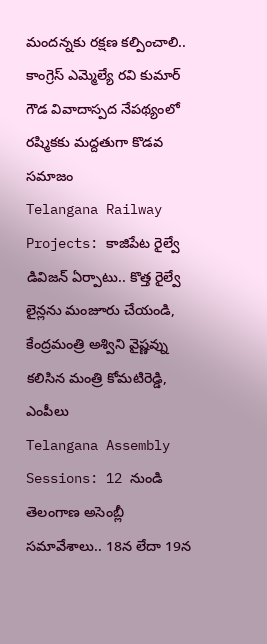మందన్నకు రక్షణ కల్పించాలి.. కాంగ్రెస్ ఎమ్మెల్యే రవి కుమార్ గౌడ వివాదాస్పద నేపథ్యంలో రష్మికకు మద్దతుగా కొడవ సమాజం
Telangana Railway Projects: కాజిపేట రైల్వే డివిజన్ ఏర్పాటు.. కొత్త రైల్వే లైన్లను మంజూరు చేయండి, కేంద్రమంత్రి అశ్విని వైష్ణవ్ను కలిసిన మంత్రి కోమటిరెడ్డి, ఎంపీలు
Telangana Assembly Sessions: 12 నుండి తెలంగాణ అసెంబ్లీ సమావేశాలు.. 18న లేదా 19న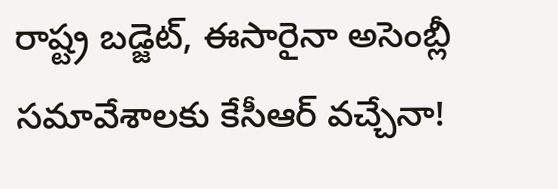రాష్ట్ర బడ్జెట్, ఈసారైనా అసెంబ్లీ సమావేశాలకు కేసీఆర్ వచ్చేనా!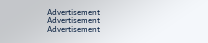Advertisement
Advertisement
Advertisement